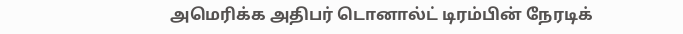அமெரிக்க அதிபர் டொனால்ட் டிரம்பின் நேரடிக்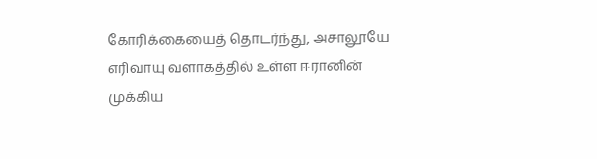கோரிக்கையைத் தொடர்ந்து, அசாலூயே எரிவாயு வளாகத்தில் உள்ள ஈரானின் முக்கிய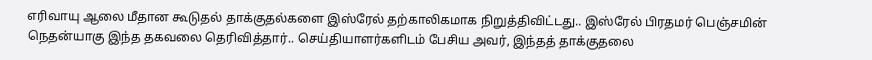எரிவாயு ஆலை மீதான கூடுதல் தாக்குதல்களை இஸ்ரேல் தற்காலிகமாக நிறுத்திவிட்டது.. இஸ்ரேல் பிரதமர் பெஞ்சமின் நெதன்யாகு இந்த தகவலை தெரிவித்தார்.. செய்தியாளர்களிடம் பேசிய அவர், இந்தத் தாக்குதலை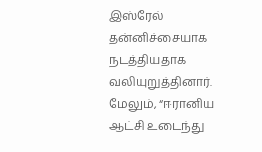இஸ்ரேல் தன்னிச்சையாக நடத்தியதாக வலியுறுத்தினார். மேலும், “ஈரானிய ஆட்சி உடைந்து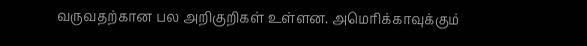வருவதற்கான பல அறிகுறிகள் உள்ளன. அமெரிக்காவுக்கும்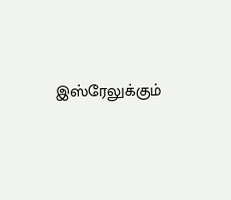இஸ்ரேலுக்கும்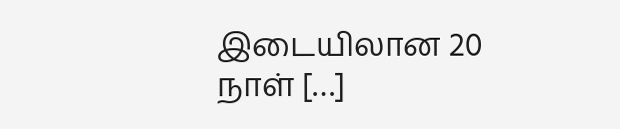இடையிலான 20 நாள் […]